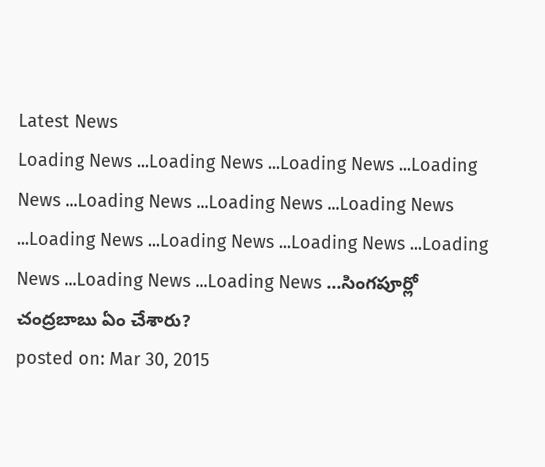Latest News
Loading News ...Loading News ...Loading News ...Loading News ...Loading News ...Loading News ...Loading News ...Loading News ...Loading News ...Loading News ...Loading News ...Loading News ...Loading News ...సింగపూర్లో చంద్రబాబు ఏం చేశారు?
posted on: Mar 30, 2015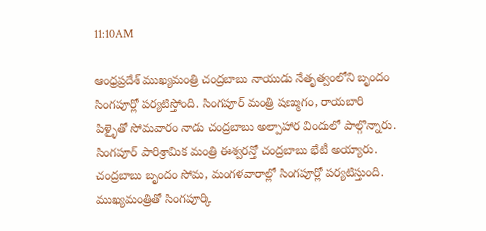11:10AM

ఆంధ్రప్రదేశ్ ముఖ్యమంత్రి చంద్రబాబు నాయుడు నేతృత్వంలోని బృందం సింగపూర్లో పర్యటిస్తోంది. సింగపూర్ మంత్రి షణ్ముగం, రాయబారి పిళ్ళైతో సోమవారం నాడు చంద్రబాబు అల్పాహార విందులో పాల్గొన్నారు. సింగపూర్ పారిశ్రామిక మంత్రి ఈశ్వరన్తో చంద్రబాబు భేటీ అయ్యారు. చంద్రబాబు బృందం సోమ, మంగళవారాల్లో సింగపూర్లో పర్యటిస్తుంది. ముఖ్యమంత్రితో సింగపూర్కి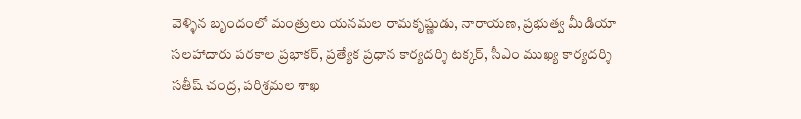వెళ్ళిన బృందంలో మంత్రులు యనమల రామకృష్ణుడు, నారాయణ, ప్రభుత్వ మీడియా సలహాదారు పరకాల ప్రభాకర్, ప్రత్యేక ప్రధాన కార్యదర్శి టక్కర్, సీఎం ముఖ్య కార్యదర్శి సతీష్ చంద్ర, పరిశ్రమల శాఖ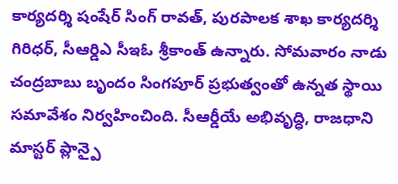కార్యదర్శి షంషేర్ సింగ్ రావత్, పురపాలక శాఖ కార్యదర్శి గిరిధర్, సీఆర్డిఎ సీఇఓ శ్రీకాంత్ ఉన్నారు. సోమవారం నాడు చంద్రబాబు బృందం సింగపూర్ ప్రభుత్వంతో ఉన్నత స్థాయి సమావేశం నిర్వహించింది. సీఆర్డీయే అభివృద్ధి, రాజధాని మాస్టర్ ప్లాన్పై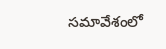సమావేశంలో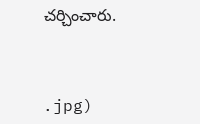చర్చించారు.



.jpg)